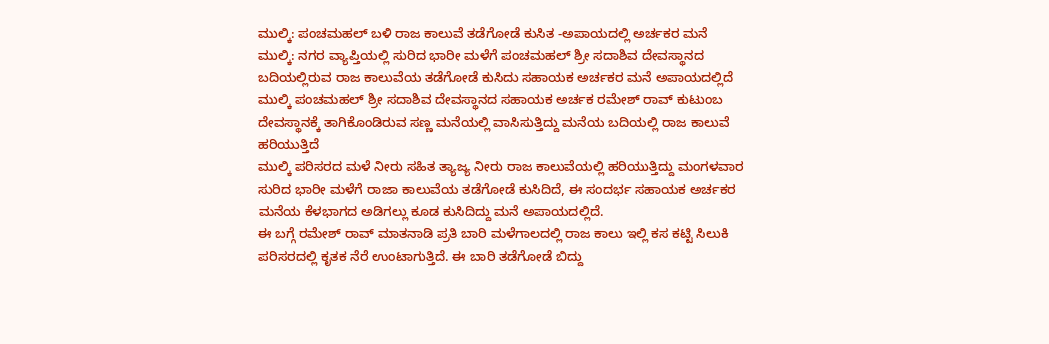ಮುಲ್ಕಿ: ಪಂಚಮಹಲ್ ಬಳಿ ರಾಜ ಕಾಲುವೆ ತಡೆಗೋಡೆ ಕುಸಿತ -ಅಪಾಯದಲ್ಲಿ ಅರ್ಚಕರ ಮನೆ
ಮುಲ್ಕಿ: ನಗರ ವ್ಯಾಪ್ತಿಯಲ್ಲಿ ಸುರಿದ ಭಾರೀ ಮಳೆಗೆ ಪಂಚಮಹಲ್ ಶ್ರೀ ಸದಾಶಿವ ದೇವಸ್ಥಾನದ ಬದಿಯಲ್ಲಿರುವ ರಾಜ ಕಾಲುವೆಯ ತಡೆಗೋಡೆ ಕುಸಿದು ಸಹಾಯಕ ಅರ್ಚಕರ ಮನೆ ಅಪಾಯದಲ್ಲಿದೆ
ಮುಲ್ಕಿ ಪಂಚಮಹಲ್ ಶ್ರೀ ಸದಾಶಿವ ದೇವಸ್ಥಾನದ ಸಹಾಯಕ ಅರ್ಚಕ ರಮೇಶ್ ರಾವ್ ಕುಟುಂಬ ದೇವಸ್ಥಾನಕ್ಕೆ ತಾಗಿಕೊಂಡಿರುವ ಸಣ್ಣ ಮನೆಯಲ್ಲಿ ವಾಸಿಸುತ್ತಿದ್ದು ಮನೆಯ ಬದಿಯಲ್ಲಿ ರಾಜ ಕಾಲುವೆ ಹರಿಯುತ್ತಿದೆ
ಮುಲ್ಕಿ ಪರಿಸರದ ಮಳೆ ನೀರು ಸಹಿತ ತ್ಯಾಜ್ಯ ನೀರು ರಾಜ ಕಾಲುವೆಯಲ್ಲಿ ಹರಿಯುತ್ತಿದ್ದು ಮಂಗಳವಾರ ಸುರಿದ ಭಾರೀ ಮಳೆಗೆ ರಾಜಾ ಕಾಲುವೆಯ ತಡೆಗೋಡೆ ಕುಸಿದಿದೆ, ಈ ಸಂದರ್ಭ ಸಹಾಯಕ ಅರ್ಚಕರ ಮನೆಯ ಕೆಳಭಾಗದ ಅಡಿಗಲ್ಲು ಕೂಡ ಕುಸಿದಿದ್ದು ಮನೆ ಅಪಾಯದಲ್ಲಿದೆ.
ಈ ಬಗ್ಗೆ ರಮೇಶ್ ರಾವ್ ಮಾತನಾಡಿ ಪ್ರತಿ ಬಾರಿ ಮಳೆಗಾಲದಲ್ಲಿ ರಾಜ ಕಾಲು ಇಲ್ಲಿ ಕಸ ಕಟ್ಟಿ ಸಿಲುಕಿ ಪರಿಸರದಲ್ಲಿ ಕೃತಕ ನೆರೆ ಉಂಟಾಗುತ್ತಿದೆ. ಈ ಬಾರಿ ತಡೆಗೋಡೆ ಬಿದ್ದು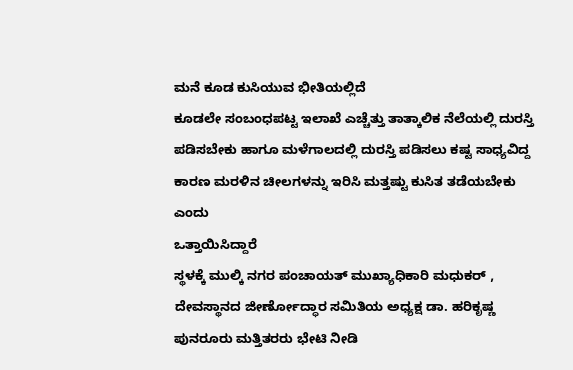ಮನೆ ಕೂಡ ಕುಸಿಯುವ ಭೀತಿಯಲ್ಲಿದೆ
ಕೂಡಲೇ ಸಂಬಂಧಪಟ್ಟ ಇಲಾಖೆ ಎಚ್ಚೆತ್ತು ತಾತ್ಕಾಲಿಕ ನೆಲೆಯಲ್ಲಿ ದುರಸ್ತಿ ಪಡಿಸಬೇಕು ಹಾಗೂ ಮಳೆಗಾಲದಲ್ಲಿ ದುರಸ್ತಿ ಪಡಿಸಲು ಕಷ್ಟ ಸಾಧ್ಯವಿದ್ದ ಕಾರಣ ಮರಳಿನ ಚೀಲಗಳನ್ನು ಇರಿಸಿ ಮತ್ತಷ್ಟು ಕುಸಿತ ತಡೆಯಬೇಕು ಎಂದು
ಒತ್ತಾಯಿಸಿದ್ದಾರೆ
ಸ್ಥಳಕ್ಕೆ ಮುಲ್ಕಿ ನಗರ ಪಂಚಾಯತ್ ಮುಖ್ಯಾಧಿಕಾರಿ ಮಧುಕರ್ , ದೇವಸ್ಥಾನದ ಜೀರ್ಣೋದ್ಧಾರ ಸಮಿತಿಯ ಅಧ್ಯಕ್ಷ ಡಾ. ಹರಿಕೃಷ್ಣ ಪುನರೂರು ಮತ್ತಿತರರು ಭೇಟಿ ನೀಡಿ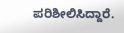ಪರಿಶೀಲಿಸಿದ್ದಾರೆ.